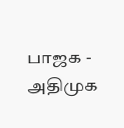பாஜக - அதிமுக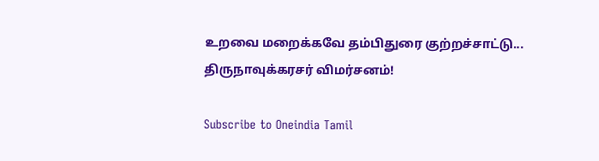உறவை மறைக்கவே தம்பிதுரை குற்றச்சாட்டு... திருநாவுக்கரசர் விமர்சனம்!

Subscribe to Oneindia Tamil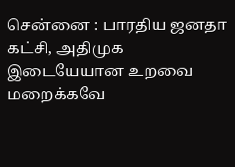சென்னை : பாரதிய ஜனதா கட்சி, அதிமுக இடையேயான உறவை மறைக்கவே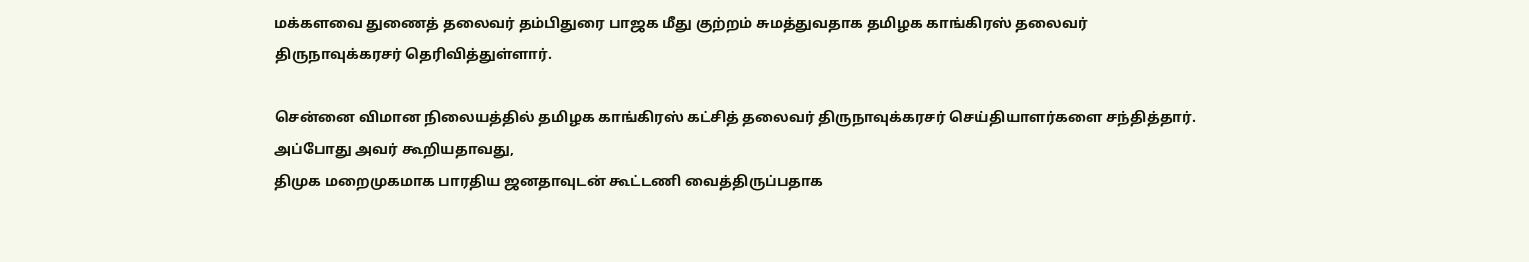மக்களவை துணைத் தலைவர் தம்பிதுரை பாஜக மீது குற்றம் சுமத்துவதாக தமிழக காங்கிரஸ் தலைவர் திருநாவுக்கரசர் தெரிவித்துள்ளார்.

சென்னை விமான நிலையத்தில் தமிழக காங்கிரஸ் கட்சித் தலைவர் திருநாவுக்கரசர் செய்தியாளர்களை சந்தித்தார். அப்போது அவர் கூறியதாவது,
திமுக மறைமுகமாக பாரதிய ஜனதாவுடன் கூட்டணி வைத்திருப்பதாக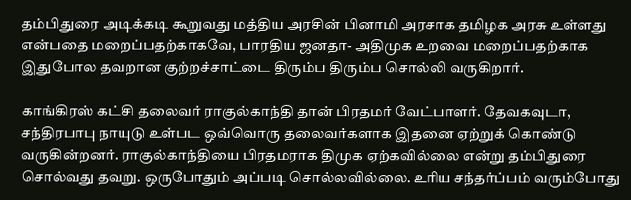தம்பிதுரை அடிக்கடி கூறுவது மத்திய அரசின் பினாமி அரசாக தமிழக அரசு உள்ளது என்பதை மறைப்பதற்காகவே, பாரதிய ஜனதா- அதிமுக உறவை மறைப்பதற்காக இதுபோல தவறான குற்றச்சாட்டை திரும்ப திரும்ப சொல்லி வருகிறார்.

காங்கிரஸ் கட்சி தலைவர் ராகுல்காந்தி தான் பிரதமர் வேட்பாளர். தேவகவுடா, சந்திரபாபு நாயுடு உள்பட ஒவ்வொரு தலைவர்களாக இதனை ஏற்றுக் கொண்டு வருகின்றனர். ராகுல்காந்தியை பிரதமராக திமுக ஏற்கவில்லை என்று தம்பிதுரை சொல்வது தவறு. ஒருபோதும் அப்படி சொல்லவில்லை. உரிய சந்தர்ப்பம் வரும்போது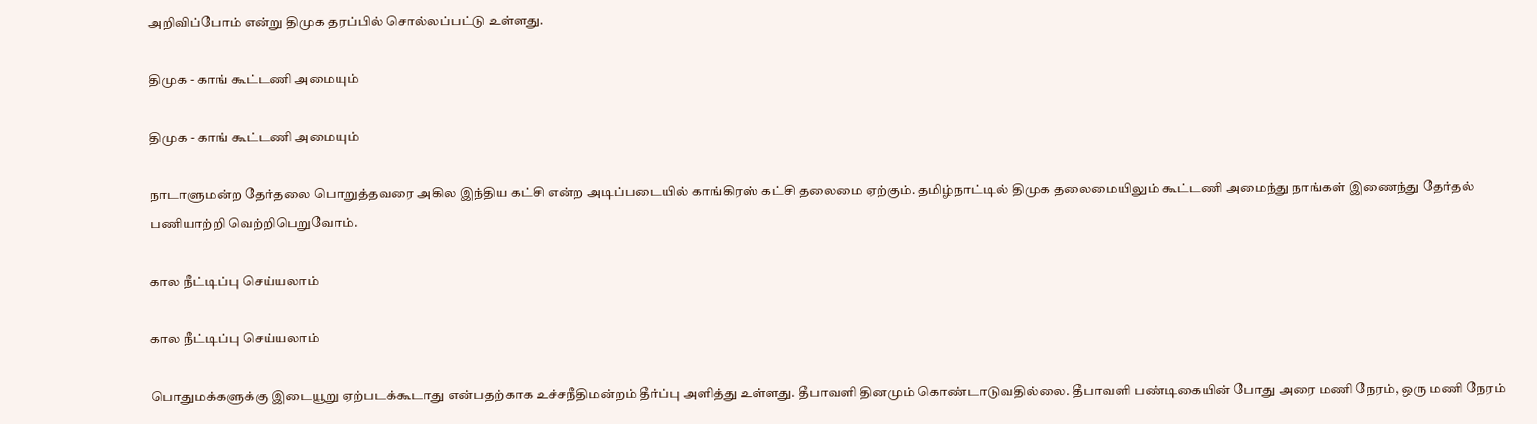அறிவிப்போம் என்று திமுக தரப்பில் சொல்லப்பட்டு உள்ளது.

திமுக - காங் கூட்டணி அமையும்

திமுக - காங் கூட்டணி அமையும்

நாடாளுமன்ற தேர்தலை பொறுத்தவரை அகில இந்திய கட்சி என்ற அடிப்படையில் காங்கிரஸ் கட்சி தலைமை ஏற்கும். தமிழ்நாட்டில் திமுக தலைமையிலும் கூட்டணி அமைந்து நாங்கள் இணைந்து தேர்தல் பணியாற்றி வெற்றிபெறுவோம்.

கால நீட்டிப்பு செய்யலாம்

கால நீட்டிப்பு செய்யலாம்

பொதுமக்களுக்கு இடையூறு ஏற்படக்கூடாது என்பதற்காக உச்சநீதிமன்றம் தீர்ப்பு அளித்து உள்ளது. தீபாவளி தினமும் கொண்டாடுவதில்லை. தீபாவளி பண்டிகையின் போது அரை மணி நேரம், ஒரு மணி நேரம்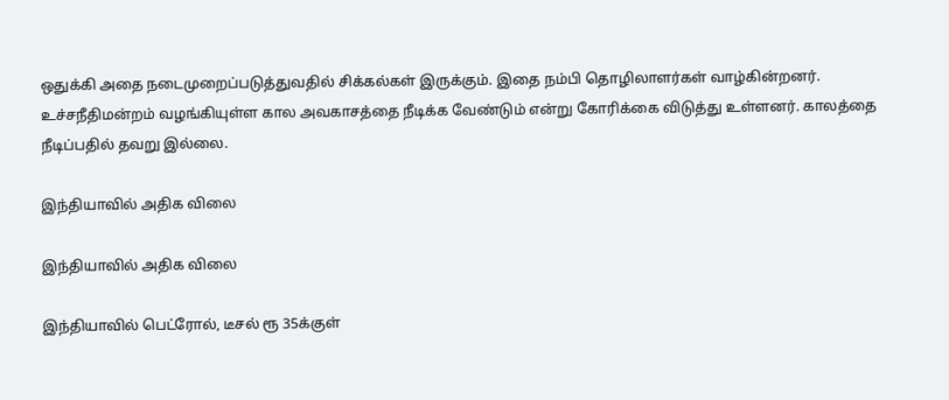ஒதுக்கி அதை நடைமுறைப்படுத்துவதில் சிக்கல்கள் இருக்கும். இதை நம்பி தொழிலாளர்கள் வாழ்கின்றனர். உச்சநீதிமன்றம் வழங்கியுள்ள கால அவகாசத்தை நீடிக்க வேண்டும் என்று கோரிக்கை விடுத்து உள்ளனர். காலத்தை நீடிப்பதில் தவறு இல்லை.

இந்தியாவில் அதிக விலை

இந்தியாவில் அதிக விலை

இந்தியாவில் பெட்ரோல், டீசல் ரூ 35க்குள்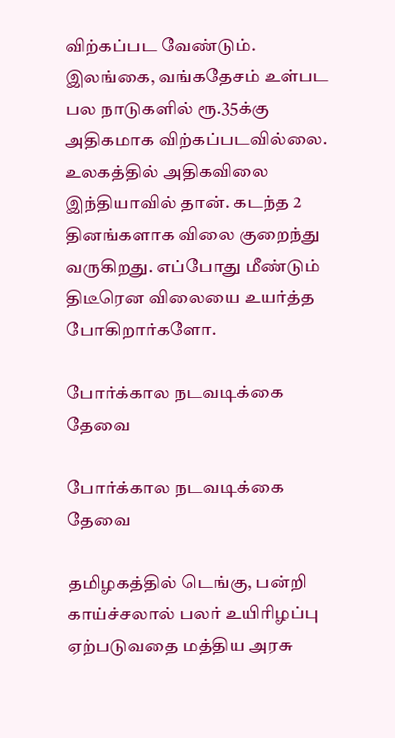விற்கப்பட வேண்டும். இலங்கை, வங்கதேசம் உள்பட பல நாடுகளில் ரூ.35க்கு அதிகமாக விற்கப்படவில்லை. உலகத்தில் அதிகவிலை இந்தியாவில் தான். கடந்த 2 தினங்களாக விலை குறைந்து வருகிறது. எப்போது மீண்டும் திடீரென விலையை உயர்த்த போகிறார்களோ.

போர்க்கால நடவடிக்கை தேவை

போர்க்கால நடவடிக்கை தேவை

தமிழகத்தில் டெங்கு, பன்றி காய்ச்சலால் பலர் உயிரிழப்பு ஏற்படுவதை மத்திய அரசு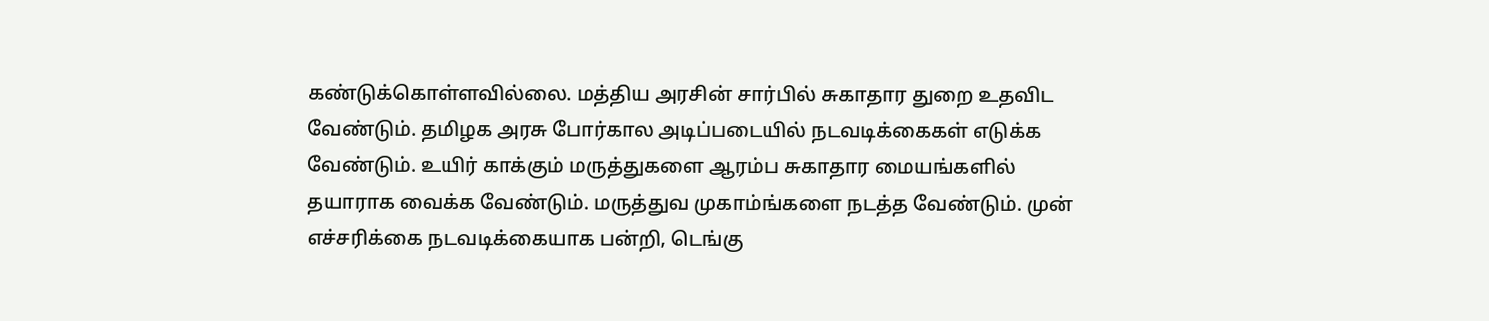கண்டுக்கொள்ளவில்லை. மத்திய அரசின் சார்பில் சுகாதார துறை உதவிட வேண்டும். தமிழக அரசு போர்கால அடிப்படையில் நடவடிக்கைகள் எடுக்க வேண்டும். உயிர் காக்கும் மருத்துகளை ஆரம்ப சுகாதார மையங்களில் தயாராக வைக்க வேண்டும். மருத்துவ முகாம்ங்களை நடத்த வேண்டும். முன் எச்சரிக்கை நடவடிக்கையாக பன்றி, டெங்கு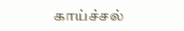காய்ச்சல்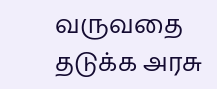வருவதை தடுக்க அரசு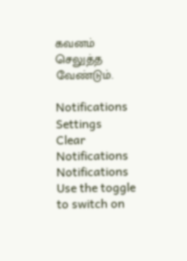கவனம் செலுத்த வேண்டும்.

Notifications
Settings
Clear Notifications
Notifications
Use the toggle to switch on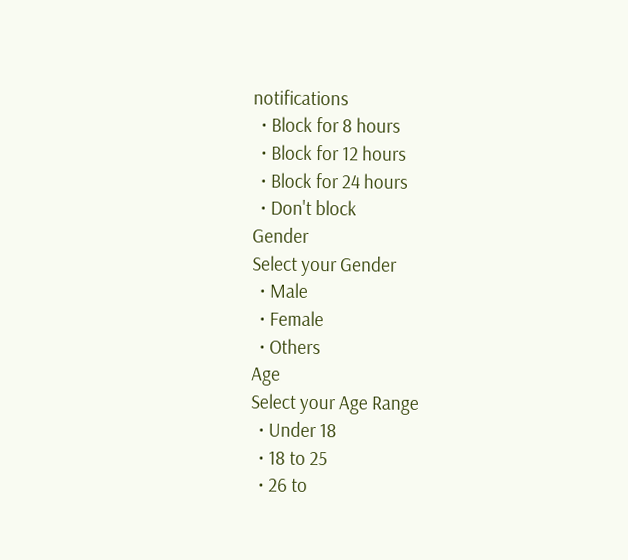notifications
  • Block for 8 hours
  • Block for 12 hours
  • Block for 24 hours
  • Don't block
Gender
Select your Gender
  • Male
  • Female
  • Others
Age
Select your Age Range
  • Under 18
  • 18 to 25
  • 26 to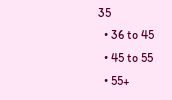35
  • 36 to 45
  • 45 to 55
  • 55+